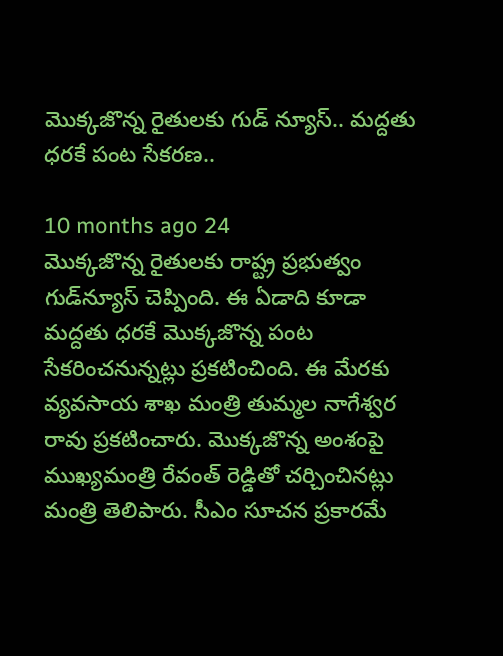మొక్కజొన్న రైతులకు గుడ్ న్యూస్.. మద్దతు ధరకే పంట సేకరణ..

10 months ago 24
మొక్కజొన్న రైతులకు రాష్ట్ర ప్రభుత్వం గుడ్‌న్యూస్ చెప్పింది. ఈ ఏడాది కూడా మద్దతు ధరకే మొక్కజొన్న పంట సేకరించనున్నట్లు ప్రకటించింది. ఈ మేరకు వ్యవసాయ శాఖ మంత్రి తుమ్మల నాగేశ్వర రావు ప్రకటించారు. మొక్కజొన్న అంశంపై ముఖ్యమంత్రి రేవంత్ రెడ్డితో చర్చించినట్లు మంత్రి తెలిపారు. సీఎం సూచన ప్రకారమే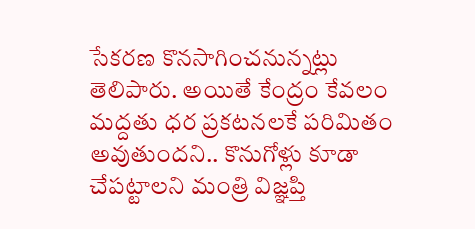సేకరణ కొనసాగించనున్నట్లు తెలిపారు. అయితే కేంద్రం కేవలం మద్దతు ధర ప్రకటనలకే పరిమితం అవుతుందని.. కొనుగోళ్లు కూడా చేపట్టాలని మంత్రి విజ్ఞప్తి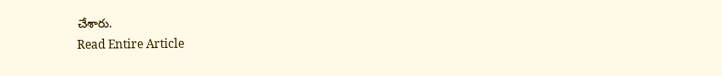చేశారు.
Read Entire Article